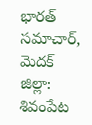భారత్ సమాచార్,  మెదక్ జిల్లా: శివంపేట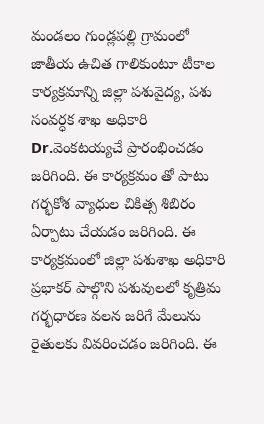మండలం గుండ్లపల్లి గ్రామంలో జాతీయ ఉచిత గాలికుంటూ టీకాల కార్యక్రమాన్ని జిల్లా పశువైద్య, పశు సంవర్ధక శాఖ అధికారి Dr.వెంకటయ్యచే ప్రారంభించడం జరిగింది. ఈ కార్యక్రమం తో పాటు గర్భకోశ వ్యాధుల చికిత్స శిబిరం ఏర్పాటు చేయడం జరిగింది. ఈ కార్యక్రమంలో జిల్లా పశుశాఖ అధికారి ప్రభాకర్ పాల్గొని పశువులలో కృత్రిమ గర్భధారణ వలన జరిగే మేలును రైతులకు వివరించడం జరిగింది. ఈ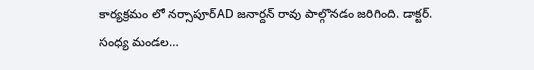కార్యక్రమం లో నర్సాపూర్AD జనార్దన్ రావు పాల్గొనడం జరిగింది. డాక్టర్. సంధ్య మండల…